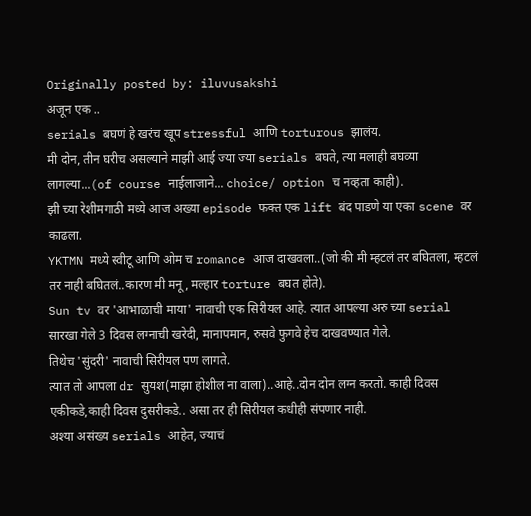Originally posted by: iluvusakshi
अजून एक ..
serials बघणं हे खरंच खूप stressful आणि torturous झालंय.
मी दोन, तीन घरीच असल्याने माझी आई ज्या ज्या serials बघते, त्या मलाही बघव्या लागल्या...(of course नाईलाजाने... choice/ option च नव्हता काही).
झी च्या रेशीमगाठी मध्ये आज अख्या episode फक्त एक lift बंद पाडणे या एका scene वर काढला.
YKTMN मध्ये स्वीटू आणि ओम च romance आज दाखवला..(जो की मी म्हटलं तर बघितला, म्हटलं तर नाही बघितलं..कारण मी मनू, मल्हार torture बघत होते).
Sun tv वर 'आभाळाची माया' नावाची एक सिरीयल आहे. त्यात आपल्या अरु च्या serial सारखा गेले 3 दिवस लग्नाची खरेदी, मानापमान, रुसवे फुगवे हेच दाखवण्यात गेले.
तिथेच 'सुंदरी' नावाची सिरीयल पण लागते.
त्यात तो आपला dr सुयश(माझा होशील ना वाला)..आहे..दोन दोन लग्न करतो. काही दिवस एकीकडे,काही दिवस दुसरीकडे.. असा तर ही सिरीयल कधीही संपणार नाही.
अश्या असंख्य serials आहेत, ज्याचं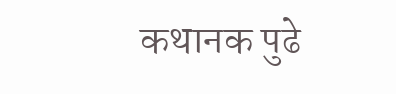कथानक पुढे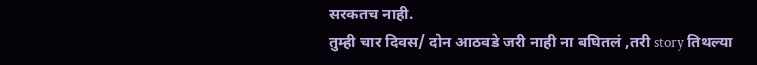सरकतच नाही.
तुम्ही चार दिवस/ दोन आठवडे जरी नाही ना बघितलं ,तरी story तिथल्या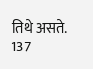तिथे असते.
137